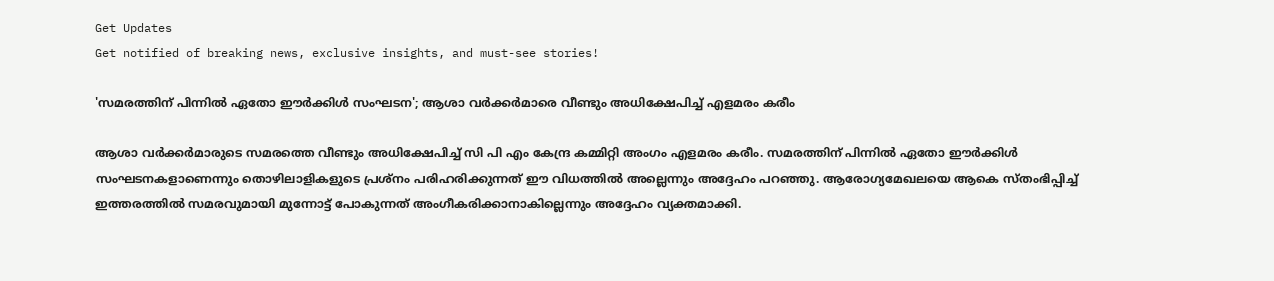Get Updates
Get notified of breaking news, exclusive insights, and must-see stories!

'സമരത്തിന് പിന്നിൽ ഏതോ ഈർക്കിൾ സംഘടന'; ആശാ വർക്കർമാരെ വീണ്ടും അധിക്ഷേപിച്ച് എളമരം കരീം

ആശാ വർക്കർമാരുടെ സമരത്തെ വീണ്ടും അധിക്ഷേപിച്ച് സി പി എം കേന്ദ്ര കമ്മിറ്റി അംഗം എളമരം കരീം. സമരത്തിന് പിന്നിൽ ഏതോ ഈർക്കിൾ സംഘടനകളാണെന്നും തൊഴിലാളികളുടെ പ്രശ്നം പരിഹരിക്കുന്നത് ഈ വിധത്തിൽ അല്ലെന്നും അദ്ദേഹം പറഞ്ഞു. ആരോഗ്യമേഖലയെ ആകെ സ്തംഭിപ്പിച്ച് ഇത്തരത്തിൽ സമരവുമായി മുന്നോട്ട് പോകുന്നത് അംഗീകരിക്കാനാകില്ലെന്നും അദ്ദേഹം വ്യക്തമാക്കി.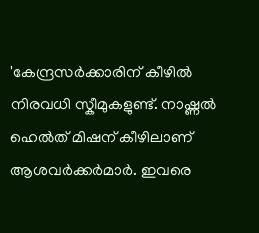'കേന്ദ്രസർക്കാരിന് കീഴിൽ നിരവധി സ്കീമുകളുണ്ട്. നാഷ്ണൽ ഹെൽത് മിഷന് കീഴിലാണ് ആശവർക്കർമാർ. ഇവരെ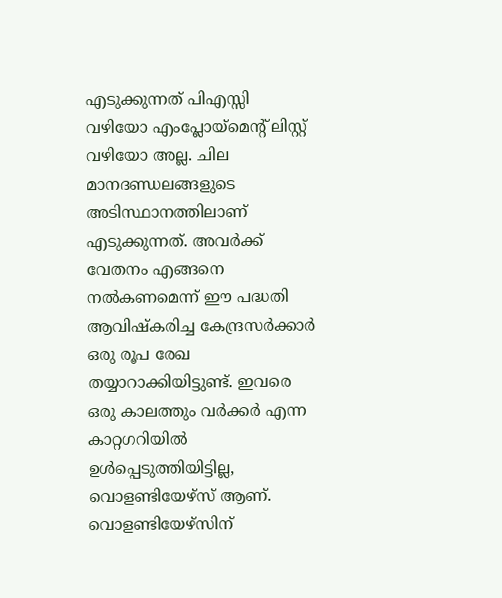എടുക്കുന്നത് പിഎസ്സി വഴിയോ എംപ്ലോയ്മെന്റ് ലിസ്റ്റ് വഴിയോ അല്ല. ചില മാനദണ്ഡലങ്ങളുടെ അടിസ്ഥാനത്തിലാണ് എടുക്കുന്നത്. അവർക്ക് വേതനം എങ്ങനെ നൽകണമെന്ന് ഈ പദ്ധതി ആവിഷ്കരിച്ച കേന്ദ്രസർക്കാർ ഒരു രൂപ രേഖ തയ്യാറാക്കിയിട്ടുണ്ട്. ഇവരെ ഒരു കാലത്തും വർക്കർ എന്ന കാറ്റഗറിയിൽ ഉൾപ്പെടുത്തിയിട്ടില്ല, വൊളണ്ടിയേഴ്സ് ആണ്. വൊളണ്ടിയേഴ്സിന്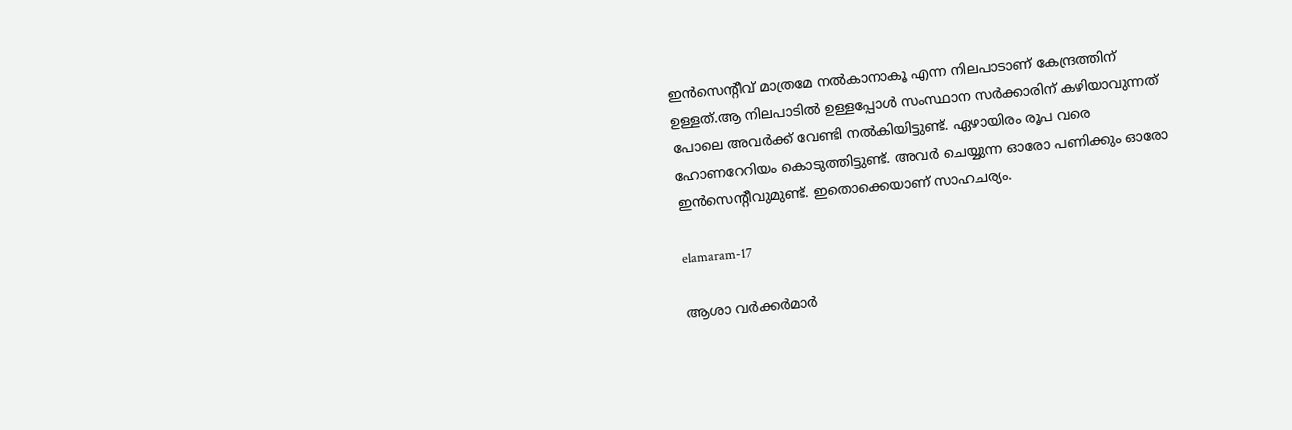ഇൻസെന്റീവ് മാത്രമേ നൽകാനാകൂ എന്ന നിലപാടാണ് കേന്ദ്രത്തിന് ഉള്ളത്.ആ നിലപാടിൽ ഉള്ളപ്പോൾ സംസ്ഥാന സർക്കാരിന് കഴിയാവുന്നത് പോലെ അവർക്ക് വേണ്ടി നൽകിയിട്ടുണ്ട്. ഏഴായിരം രൂപ വരെ ഹോണറേറിയം കൊടുത്തിട്ടുണ്ട്. അവർ ചെയ്യുന്ന ഓരോ പണിക്കും ഓരോ ഇൻസെന്റീവുമുണ്ട്. ഇതൊക്കെയാണ് സാഹചര്യം.

elamaram-17

ആശാ വർക്കർമാർ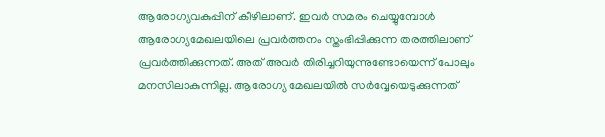ആരോഗ്യവകുപ്പിന് കീഴിലാണ്. ഇവർ സമരം ചെയ്യുമ്പോൾ ആരോഗ്യമേഖലയിലെ പ്രവർത്തനം സ്തംഭിപ്പിക്കുന്ന തരത്തിലാണ് പ്രവർത്തിക്കുന്നത്. അത് അവർ തിരിച്ചറിയുന്നുണ്ടോയെന്ന് പോലും മനസിലാകുന്നില്ല. ആരോഗ്യ മേഖലയിൽ സർവ്വേയെടുക്കുന്നത്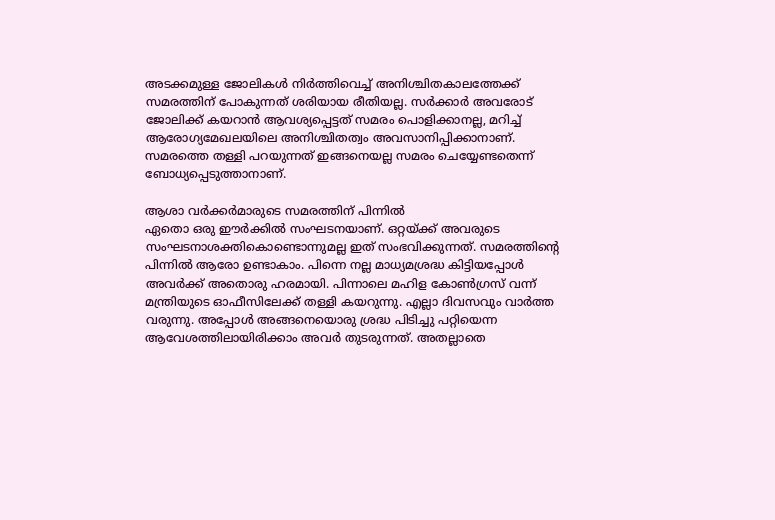അടക്കമുള്ള ജോലികൾ നിർത്തിവെച്ച് അനിശ്ചിതകാലത്തേക്ക് സമരത്തിന് പോകുന്നത് ശരിയായ രീതിയല്ല. സർക്കാർ അവരോട് ജോലിക്ക് കയറാൻ ആവശ്യപ്പെട്ടത് സമരം പൊളിക്കാനല്ല, മറിച്ച് ആരോഗ്യമേഖലയിലെ അനിശ്ചിതത്വം അവസാനിപ്പിക്കാനാണ്. സമരത്തെ തള്ളി പറയുന്നത് ഇങ്ങനെയല്ല സമരം ചെയ്യേണ്ടതെന്ന് ബോധ്യപ്പെടുത്താനാണ്.

ആശാ വർക്കർമാരുടെ സമരത്തിന് പിന്നിൽ
ഏതൊ ഒരു ഈര്‍ക്കില്‍ സംഘടനയാണ്. ഒറ്റയ്ക്ക് അവരുടെ സംഘടനാശക്തികൊണ്ടൊന്നുമല്ല ഇത് സംഭവിക്കുന്നത്. സമരത്തിന്റെ പിന്നില്‍ ആരോ ഉണ്ടാകാം. പിന്നെ നല്ല മാധ്യമശ്രദ്ധ കിട്ടിയപ്പോള്‍ അവര്‍ക്ക് അതൊരു ഹരമായി. പിന്നാലെ മഹിള കോണ്‍ഗ്രസ് വന്ന് മന്ത്രിയുടെ ഓഫീസിലേക്ക് തള്ളി കയറുന്നു. എല്ലാ ദിവസവും വാര്‍ത്ത വരുന്നു. അപ്പോള്‍ അങ്ങനെയൊരു ശ്രദ്ധ പിടിച്ചു പറ്റിയെന്ന ആവേശത്തിലായിരിക്കാം അവര്‍ തുടരുന്നത്. അതല്ലാതെ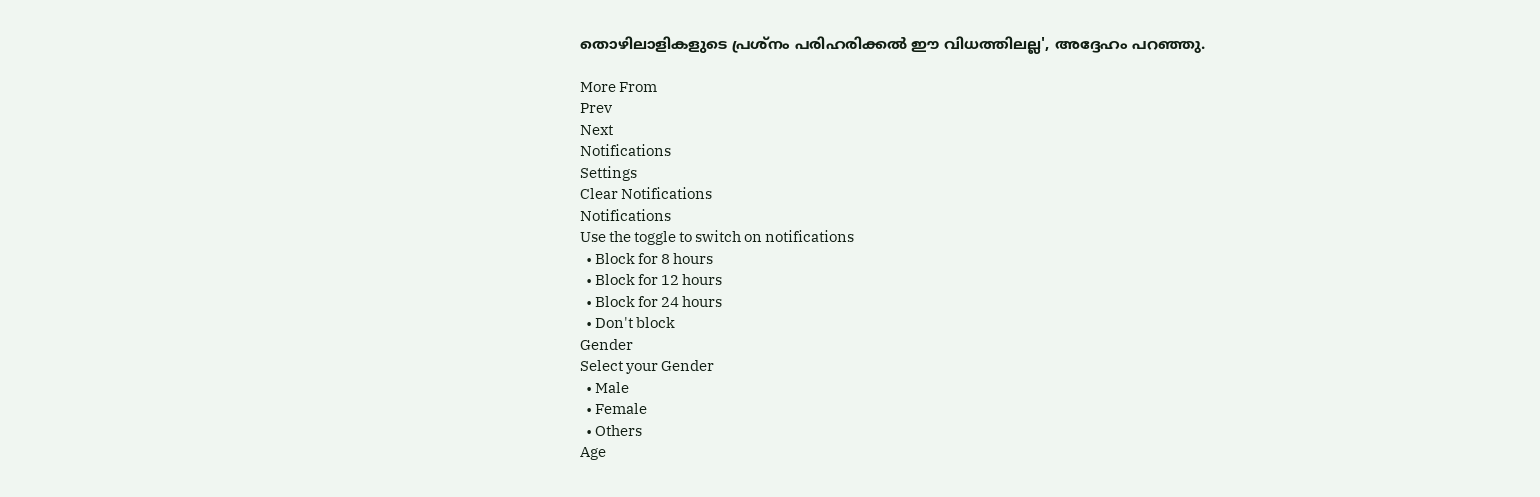തൊഴിലാളികളുടെ പ്രശ്‌നം പരിഹരിക്കല്‍ ഈ വിധത്തിലല്ല', അദ്ദേഹം പറഞ്ഞു.

More From
Prev
Next
Notifications
Settings
Clear Notifications
Notifications
Use the toggle to switch on notifications
  • Block for 8 hours
  • Block for 12 hours
  • Block for 24 hours
  • Don't block
Gender
Select your Gender
  • Male
  • Female
  • Others
Age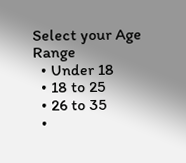Select your Age Range
  • Under 18
  • 18 to 25
  • 26 to 35
  •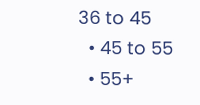36 to 45
  • 45 to 55
  • 55+